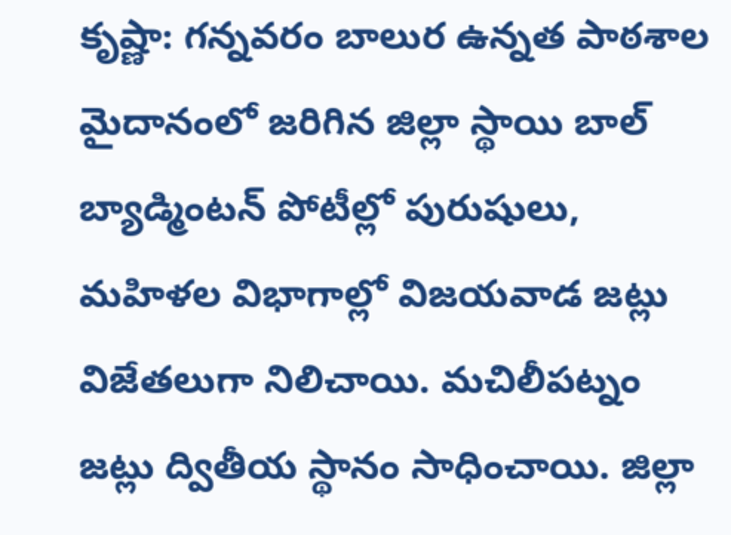కృష్ణా: గన్నవరం బాలుర ఉన్నత పాఠశాల మైదానంలో జరిగిన జిల్లా స్థాయి బాల్ బ్యాడ్మింటన్ పోటీల్లో పురుషులు, మహిళల విభాగాల్లో విజయవాడ జట్లు విజేతలుగా నిలిచాయి. మచిలీపట్నం జట్లు ద్వితీయ స్థానం సాధించాయి. జిల్లా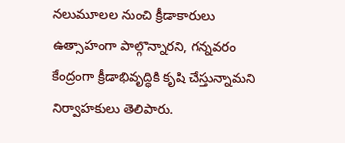నలుమూలల నుంచి క్రీడాకారులు ఉత్సాహంగా పాల్గొన్నారని, గన్నవరం కేంద్రంగా క్రీడాభివృద్ధికి కృషి చేస్తున్నామని నిర్వాహకులు తెలిపారు.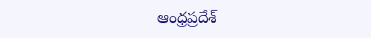ఆంధ్రప్రదేశ్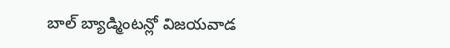బాల్ బ్యాడ్మింటన్లో విజయవాడ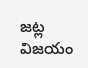జట్ల విజయం